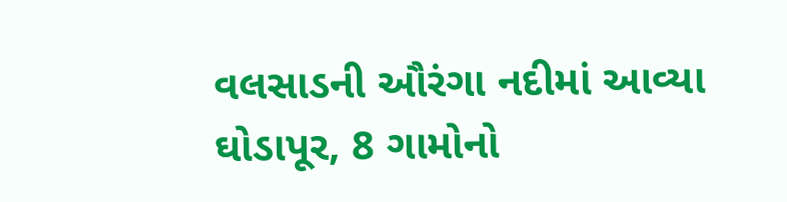વલસાડની ઔરંગા નદીમાં આવ્યા ઘોડાપૂર, 8 ગામોનો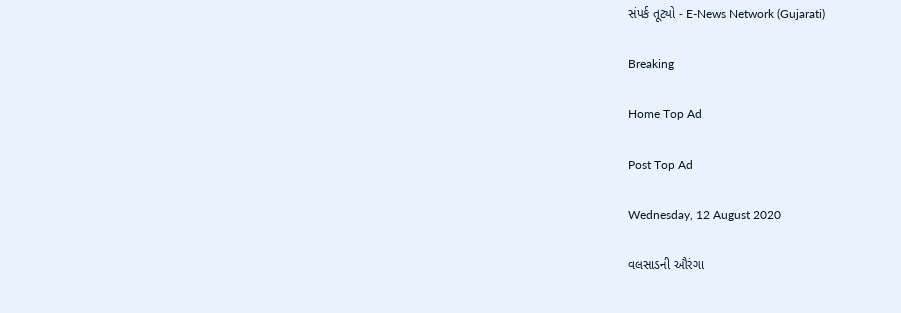સંપર્ક તૂટ્યો - E-News Network (Gujarati)

Breaking

Home Top Ad

Post Top Ad

Wednesday, 12 August 2020

વલસાડની ઔરંગા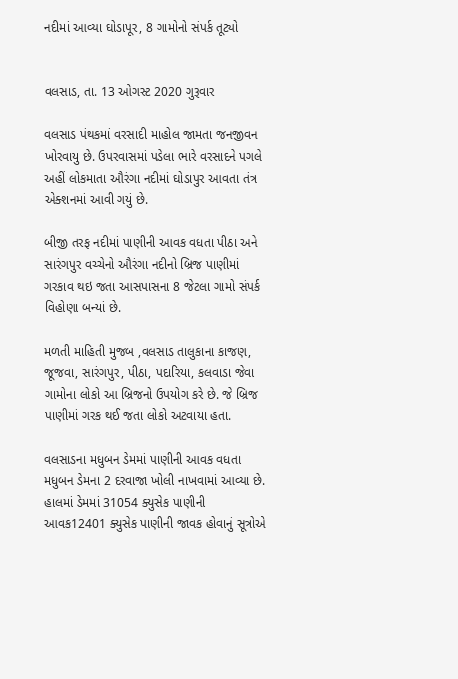નદીમાં આવ્યા ઘોડાપૂર, 8 ગામોનો સંપર્ક તૂટ્યો


વલસાડ, તા. 13 ઓગસ્ટ 2020 ગુરૂવાર

વલસાડ પંથકમાં વરસાદી માહોલ જામતા જનજીવન ખોરવાયુ છે. ઉપરવાસમાં પડેલા ભારે વરસાદને પગલે અહીં લોકમાતા ઔરંગા નદીમાં ઘોડાપુર આવતા તંત્ર એક્શનમાં આવી ગયું છે.

બીજી તરફ નદીમાં પાણીની આવક વધતા પીઠા અને સારંગપુર વચ્ચેનો ઔરંગા નદીનો બ્રિજ પાણીમાં ગરકાવ થઇ જતા આસપાસના 8 જેટલા ગામો સંપર્ક વિહોણા બન્યાં છે.

મળતી માહિતી મુજબ ,વલસાડ તાલુકાના કાજણ, જૂજવા, સારંગપુર, પીઠા, પદારિયા, કલવાડા જેવા ગામોના લોકો આ બ્રિજનો ઉપયોગ કરે છે. જે બ્રિજ પાણીમાં ગરક થઈ જતા લોકો અટવાયા હતા.

વલસાડના મધુબન ડેમમાં પાણીની આવક વધતા મધુબન ડેમના 2 દરવાજા ખોલી નાખવામાં આવ્યા છે. હાલમાં ડેમમાં 31054 ક્યુસેક પાણીની આવક12401 ક્યુસેક પાણીની જાવક હોવાનું સૂત્રોએ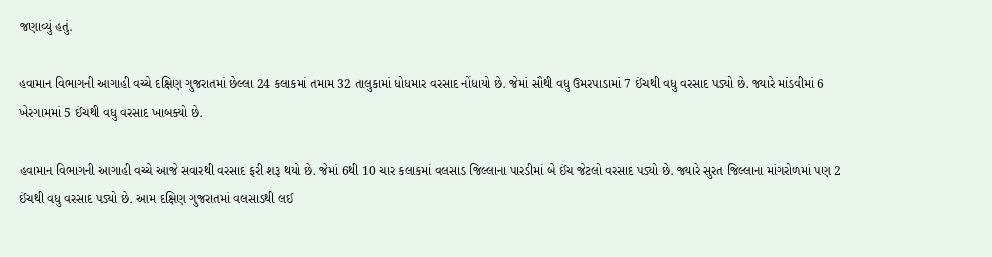જણાવ્યું હતું.

હવામાન વિભાગની આગાહી વચ્ચે દક્ષિણ ગુજરાતમાં છેલ્લા 24 કલાકમાં તમામ 32 તાલુકામાં ધોધમાર વરસાદ નોંધાયો છે. જેમાં સૌથી વધુ ઉમરપાડામાં 7 ઈંચથી વધુ વરસાદ પડ્યો છે. જ્યારે માંડવીમાં 6 ખેરગામમાં 5 ઈંચથી વધુ વરસાદ ખાબક્યો છે.

હવામાન વિભાગની આગાહી વચ્ચે આજે સવારથી વરસાદ ફરી શરૂ થયો છે. જેમાં 6થી 10 ચાર કલાકમાં વલસાડ જિલ્લાના પારડીમાં બે ઈંચ જેટલો વરસાદ પડ્યો છે. જ્યારે સુરત જિલ્લાના માંગરોળમાં પણ 2 ઈંચથી વધુ વરસાદ પડ્યો છે. આમ દક્ષિણ ગુજરાતમાં વલસાડથી લઈ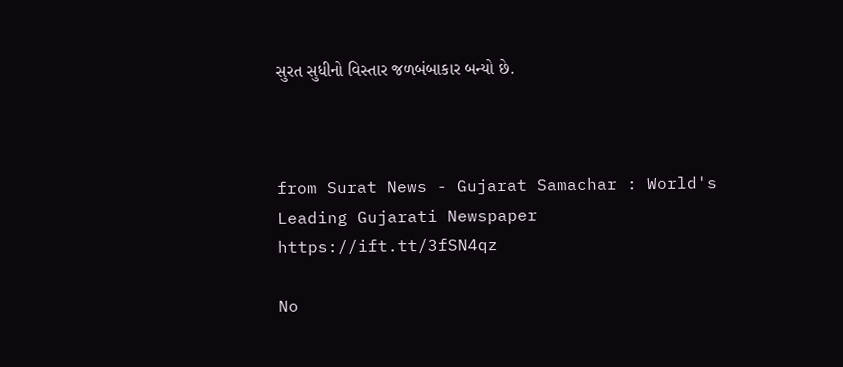સુરત સુધીનો વિસ્તાર જળબંબાકાર બન્યો છે.



from Surat News - Gujarat Samachar : World's Leading Gujarati Newspaper https://ift.tt/3fSN4qz

No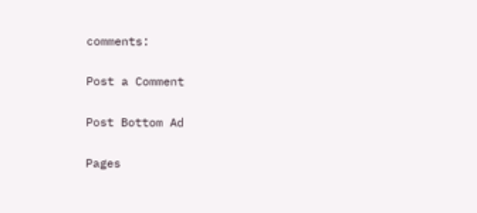comments:

Post a Comment

Post Bottom Ad

Pages